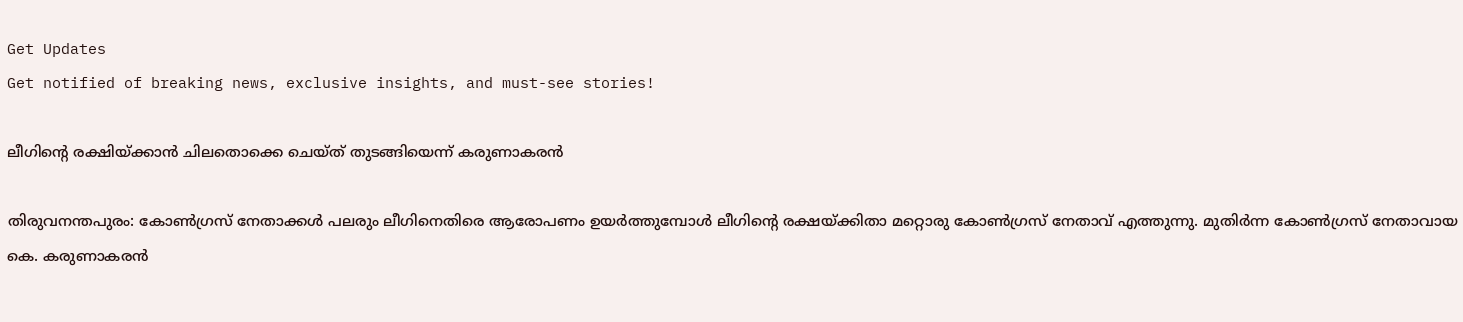Get Updates
Get notified of breaking news, exclusive insights, and must-see stories!

ലീഗിന്റെ രക്ഷിയ്ക്കാന്‍ ചിലതൊക്കെ ചെയ്ത് തുടങ്ങിയെന്ന് കരുണാകരന്‍

തിരുവനന്തപുരം: കോണ്‍ഗ്രസ് നേതാക്കള്‍ പലരും ലീഗിനെതിരെ ആരോപണം ഉയര്‍ത്തുമ്പോള്‍ ലീഗിന്റെ രക്ഷയ്ക്കിതാ മറ്റൊരു കോണ്‍ഗ്രസ് നേതാവ് എത്തുന്നു. മുതിര്‍ന്ന കോണ്‍ഗ്രസ് നേതാവായ കെ. കരുണാകരന്‍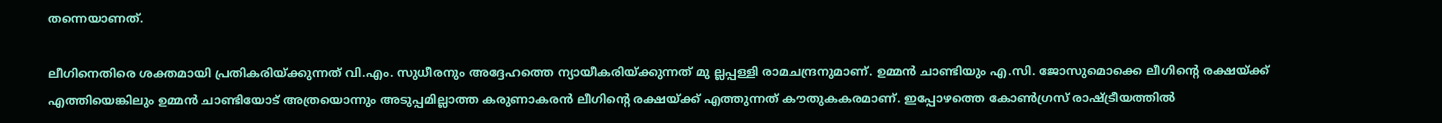തന്നെയാണത്.

ലീഗിനെതിരെ ശക്തമായി പ്രതികരിയ്ക്കുന്നത് വി.എം. സുധീരനും അദ്ദേഹത്തെ ന്യായീകരിയ്ക്കുന്നത് മു ല്ലപ്പള്ളി രാമചന്ദ്രനുമാണ്. ഉമ്മന്‍ ചാണ്ടിയും എ.സി. ജോസുമൊക്കെ ലീഗിന്റെ രക്ഷയ്ക്ക് എത്തിയെങ്കിലും ഉമ്മന്‍ ചാണ്ടിയോട് അത്രയൊന്നും അടുപ്പമില്ലാത്ത കരുണാകരന്‍ ലീഗിന്റെ രക്ഷയ്ക്ക് എത്തുന്നത് കൗതുകകരമാണ്. ഇപ്പോഴത്തെ കോണ്‍ഗ്രസ് രാഷ്ട്രീയത്തില്‍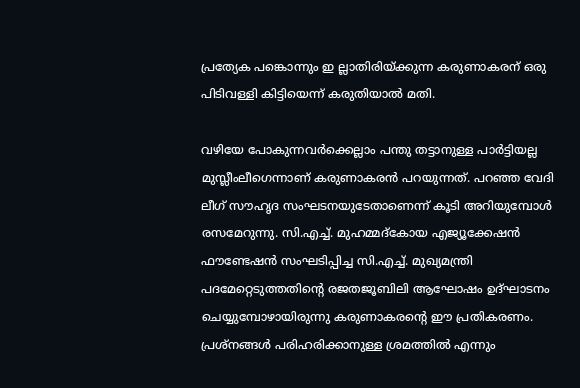പ്രത്യേക പങ്കൊന്നും ഇ ല്ലാതിരിയ്ക്കുന്ന കരുണാകരന് ഒരു പിടിവള്ളി കിട്ടിയെന്ന് കരുതിയാല്‍ മതി.

വഴിയേ പോകുന്നവര്‍ക്കെല്ലാം പന്തു തട്ടാനുള്ള പാര്‍ട്ടിയല്ല മുസ്ലീംലീഗെന്നാണ് കരുണാകരന്‍ പറയുന്നത്. പറഞ്ഞ വേദി ലീഗ് സൗഹൃദ സംഘടനയുടേതാണെന്ന് കൂടി അറിയുമ്പോള്‍ രസമേറുന്നു. സി.എച്ച്. മുഹമ്മദ്കോയ എജ്യൂക്കേഷന്‍ ഫൗണ്ടേഷന്‍ സംഘടിപ്പിച്ച സി.എച്ച്. മുഖ്യമന്ത്രി പദമേറ്റെടുത്തതിന്റെ രജതജൂബിലി ആഘോഷം ഉദ്ഘാടനം ചെയ്യുമ്പോഴായിരുന്നു കരുണാകരന്റെ ഈ പ്രതികരണം. പ്രശ്നങ്ങള്‍ പരിഹരിക്കാനുള്ള ശ്രമത്തില്‍ എന്നും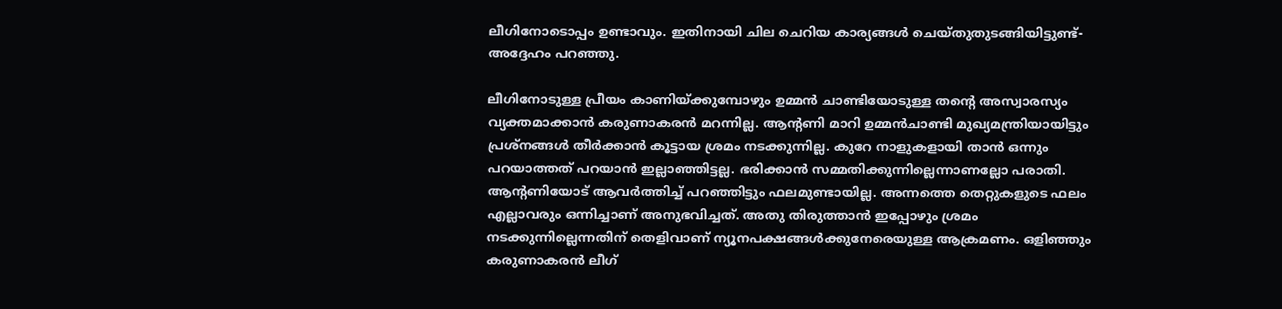ലീഗിനോടൊപ്പം ഉണ്ടാവും. ഇതിനായി ചില ചെറിയ കാര്യങ്ങള്‍ ചെയ്തുതുടങ്ങിയിട്ടുണ്ട്-അദ്ദേഹം പറഞ്ഞു.

ലീഗിനോടുള്ള പ്രീയം കാണിയ്ക്കുമ്പോഴും ഉമ്മന്‍ ചാണ്ടിയോടുള്ള തന്റെ അസ്വാരസ്യം വ്യക്തമാക്കാന്‍ കരുണാകരന്‍ മറന്നില്ല. ആന്റണി മാറി ഉമ്മന്‍ചാണ്ടി മുഖ്യമന്ത്രിയായിട്ടും പ്രശ്നങ്ങള്‍ തീര്‍ക്കാന്‍ കൂട്ടായ ശ്രമം നടക്കുന്നില്ല. കുറേ നാളുകളായി താന്‍ ഒന്നും പറയാത്തത് പറയാന്‍ ഇല്ലാഞ്ഞിട്ടല്ല. ഭരിക്കാന്‍ സമ്മതിക്കുന്നില്ലെന്നാണല്ലോ പരാതി. ആന്റണിയോട് ആവര്‍ത്തിച്ച് പറഞ്ഞിട്ടും ഫലമുണ്ടായില്ല. അന്നത്തെ തെറ്റുകളുടെ ഫലം എല്ലാവരും ഒന്നിച്ചാണ് അനുഭവിച്ചത്. അതു തിരുത്താന്‍ ഇപ്പോഴും ശ്രമം നടക്കുന്നില്ലെന്നതിന് തെളിവാണ് ന്യൂനപക്ഷങ്ങള്‍ക്കുനേരെയുള്ള ആക്രമണം. ഒളിഞ്ഞും കരുണാകരന്‍ ലീഗ്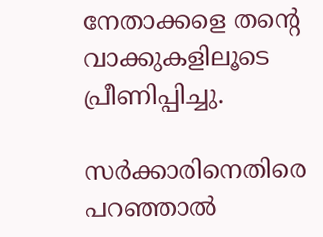നേതാക്കളെ തന്റെ വാക്കുകളിലൂടെ പ്രീണിപ്പിച്ചു.

സര്‍ക്കാരിനെതിരെ പറഞ്ഞാല്‍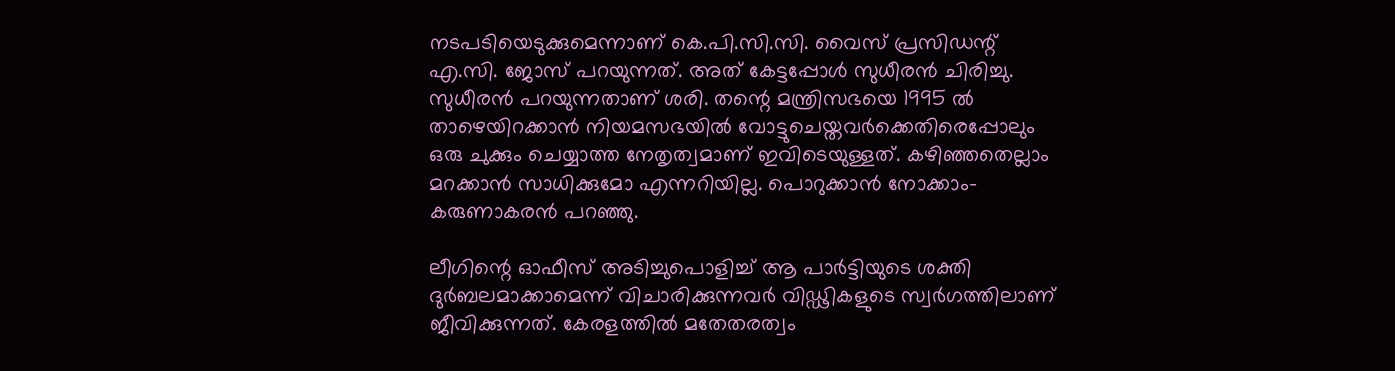നടപടിയെടുക്കുമെന്നാണ് കെ.പി.സി.സി. വൈസ് പ്രസിഡന്റ് എ.സി. ജോസ് പറയുന്നത്. അത് കേട്ടപ്പോള്‍ സുധീരന്‍ ചിരിച്ചു. സുധീരന്‍ പറയുന്നതാണ് ശരി. തന്റെ മന്ത്രിസഭയെ 1995 ല്‍ താഴെയിറക്കാന്‍ നിയമസഭയില്‍ വോട്ടുചെയ്തവര്‍ക്കെതിരെപ്പോലും ഒരു ചുക്കും ചെയ്യാത്ത നേതൃത്വമാണ് ഇവിടെയുള്ളത്. കഴിഞ്ഞതെല്ലാം മറക്കാന്‍ സാധിക്കുമോ എന്നറിയില്ല. പൊറുക്കാന്‍ നോക്കാം-കരുണാകരന്‍ പറഞ്ഞു.

ലീഗിന്റെ ഓഫീസ് അടിച്ചുപൊളിച്ച് ആ പാര്‍ട്ടിയുടെ ശക്തി ദുര്‍ബലമാക്കാമെന്ന് വിചാരിക്കുന്നവര്‍ വിഡ്ഢികളുടെ സ്വര്‍ഗത്തിലാണ് ജീവിക്കുന്നത്. കേരളത്തില്‍ മതേതരത്വം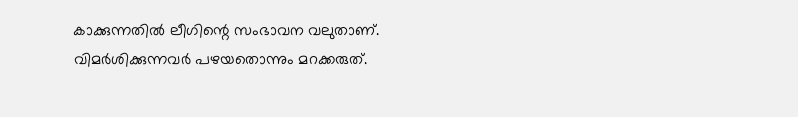കാക്കുന്നതില്‍ ലീഗിന്റെ സംഭാവന വലുതാണ്. വിമര്‍ശിക്കുന്നവര്‍ പഴയതൊന്നും മറക്കരുത്.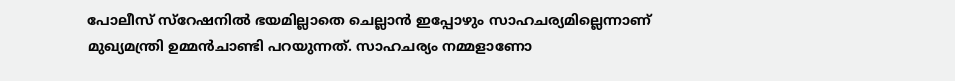പോലീസ് സ്റേഷനില്‍ ഭയമില്ലാതെ ചെല്ലാന്‍ ഇപ്പോഴും സാഹചര്യമില്ലെന്നാണ് മുഖ്യമന്ത്രി ഉമ്മന്‍ചാണ്ടി പറയുന്നത്. സാഹചര്യം നമ്മളാണോ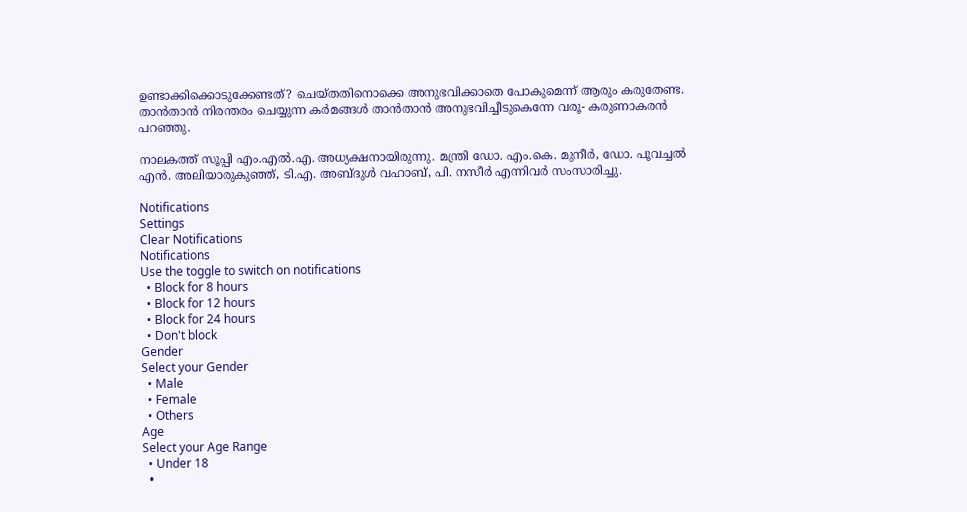ഉണ്ടാക്കിക്കൊടുക്കേണ്ടത്? ചെയ്തതിനൊക്കെ അനുഭവിക്കാതെ പോകുമെന്ന് ആരും കരുതേണ്ട. താന്‍താന്‍ നിരന്തരം ചെയ്യുന്ന കര്‍മങ്ങള്‍ താന്‍താന്‍ അനുഭവിച്ചീടുകെന്നേ വരൂ- കരുണാകരന്‍ പറഞ്ഞു.

നാലകത്ത് സൂപ്പി എം.എല്‍.എ. അധ്യക്ഷനായിരുന്നു. മന്ത്രി ഡോ. എം.കെ. മുനീര്‍, ഡോ. പൂവച്ചല്‍ എന്‍. അലിയാരുകുഞ്ഞ്, ടി.എ. അബ്ദുള്‍ വഹാബ്, പി. നസീര്‍ എന്നിവര്‍ സംസാരിച്ചു.

Notifications
Settings
Clear Notifications
Notifications
Use the toggle to switch on notifications
  • Block for 8 hours
  • Block for 12 hours
  • Block for 24 hours
  • Don't block
Gender
Select your Gender
  • Male
  • Female
  • Others
Age
Select your Age Range
  • Under 18
  •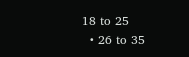18 to 25
  • 26 to 35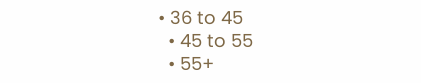• 36 to 45
  • 45 to 55
  • 55+